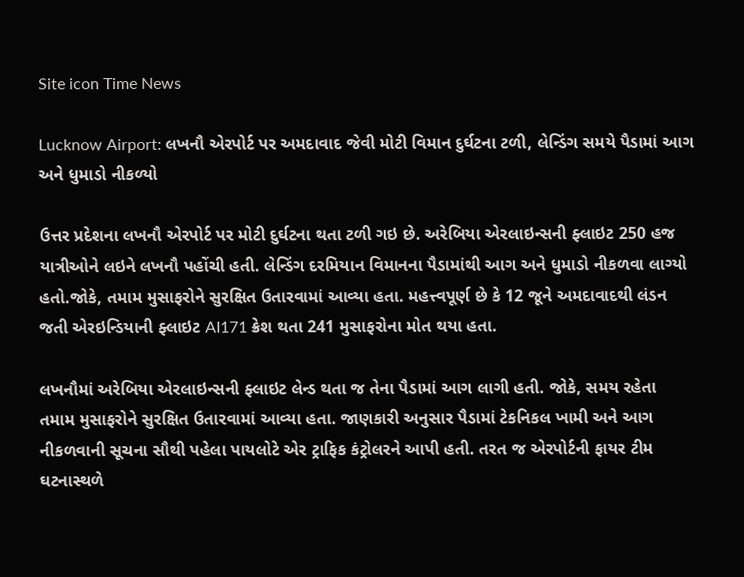Site icon Time News

Lucknow Airport: લખનૌ એરપોર્ટ પર અમદાવાદ જેવી મોટી વિમાન દુર્ઘટના ટળી, લેન્ડિંગ સમયે પૈડામાં આગ અને ધુમાડો નીકળ્યો

ઉત્તર પ્રદેશના લખનૌ એરપોર્ટ પર મોટી દુર્ઘટના થતા ટળી ગઇ છે. અરેબિયા એરલાઇન્સની ફ્લાઇટ 250 હજ યાત્રીઓને લઇને લખનૌ પહોંચી હતી. લેન્ડિંગ દરમિયાન વિમાનના પૈડામાંથી આગ અને ધુમાડો નીકળવા લાગ્યો હતો.જોકે, તમામ મુસાફરોને સુરક્ષિત ઉતારવામાં આવ્યા હતા. મહત્ત્વપૂર્ણ છે કે 12 જૂને અમદાવાદથી લંડન જતી એરઇન્ડિયાની ફ્લાઇટ AI171 ક્રેશ થતા 241 મુસાફરોના મોત થયા હતા.

લખનૌમાં અરેબિયા એરલાઇન્સની ફ્લાઇટ લેન્ડ થતા જ તેના પૈડામાં આગ લાગી હતી. જોકે, સમય રહેતા તમામ મુસાફરોને સુરક્ષિત ઉતારવામાં આવ્યા હતા. જાણકારી અનુસાર પૈડામાં ટેકનિકલ ખામી અને આગ નીકળવાની સૂચના સૌથી પહેલા પાયલોટે એર ટ્રાફિક કંટ્રોલરને આપી હતી. તરત જ એરપોર્ટની ફાયર ટીમ ઘટનાસ્થળે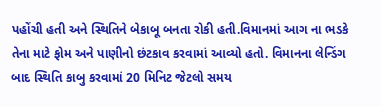પહોંચી હતી અને સ્થિતિને બેકાબૂ બનતા રોકી હતી.વિમાનમાં આગ ના ભડકે તેના માટે ફોમ અને પાણીનો છંટકાવ કરવામાં આવ્યો હતો. વિમાનના લેન્ડિંગ બાદ સ્થિતિ કાબુ કરવામાં 20 મિનિટ જેટલો સમય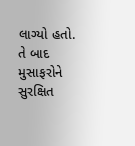લાગ્યો હતો. તે બાદ મુસાફરોને સુરક્ષિત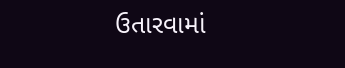ઉતારવામાં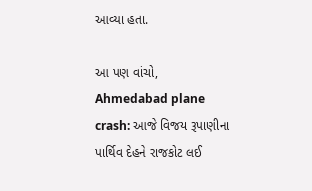આવ્યા હતા.

આ પણ વાંચો, Ahmedabad plane crash: આજે વિજય રૂપાણીના પાર્થિવ દેહને રાજકોટ લઈ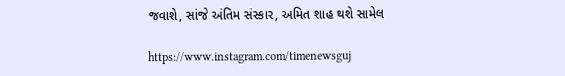જવાશે, સાંજે અંતિમ સંસ્કાર, અમિત શાહ થશે સામેલ

https://www.instagram.com/timenewsguj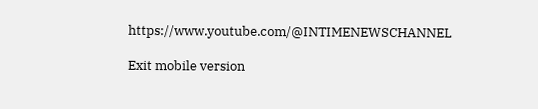https://www.youtube.com/@INTIMENEWSCHANNEL

Exit mobile version